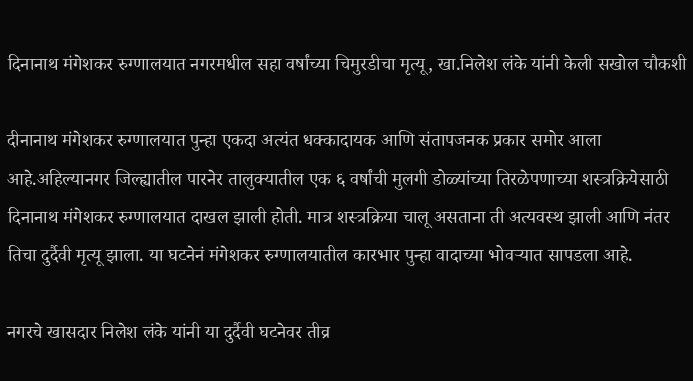दिनानाथ मंगेशकर रुग्णालयात नगरमधील सहा वर्षांच्या चिमुरडीचा मृत्यू, खा.निलेश लंके यांनी केली सखोल चौकशी

दीनानाथ मंगेशकर रुग्णालयात पुन्हा एकदा अत्यंत धक्कादायक आणि संतापजनक प्रकार समोर आला आहे.अहिल्यानगर जिल्ह्यातील पारनेर तालुक्यातील एक ६ वर्षांची मुलगी डोळ्यांच्या तिरळेपणाच्या शस्त्रक्रियेसाठी दिनानाथ मंगेशकर रुग्णालयात दाखल झाली होती. मात्र शस्त्रक्रिया चालू असताना ती अत्यवस्थ झाली आणि नंतर तिचा दुर्दैवी मृत्यू झाला. या घटनेनं मंगेशकर रुग्णालयातील कारभार पुन्हा वादाच्या भोवऱ्यात सापडला आहे.

नगरचे खासदार निलेश लंके यांनी या दुर्दैवी घटनेवर तीव्र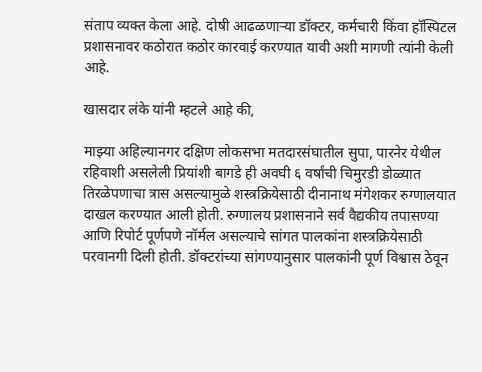संताप व्यक्त केला आहे. दोषी आढळणाऱ्या डॉक्टर, कर्मचारी किंवा हॉस्पिटल प्रशासनावर कठोरात कठोर कारवाई करण्यात यावी अशी मागणी त्यांनी केली आहे.

खासदार लंके यांनी म्हटले आहे की,

माझ्या अहिल्यानगर दक्षिण लोकसभा मतदारसंघातील सुपा, पारनेर येथील रहिवाशी असलेली प्रियांशी बागडे ही अवघी ६ वर्षांची चिमुरडी डोळ्यात तिरळेपणाचा त्रास असल्यामुळे शस्त्रक्रियेसाठी दीनानाथ मंगेशकर रुग्णालयात दाखल करण्यात आली होती. रुग्णालय प्रशासनाने सर्व वैद्यकीय तपासण्या आणि रिपोर्ट पूर्णपणे नॉर्मल असल्याचे सांगत पालकांना शस्त्रक्रियेसाठी परवानगी दिली होती. डॉक्टरांच्या सांगण्यानुसार पालकांनी पूर्ण विश्वास ठेवून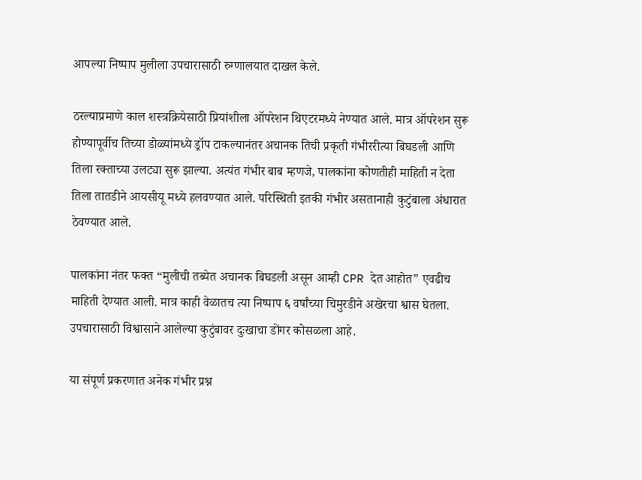आपल्या निष्पाप मुलीला उपचारासाठी रुग्णालयात दाखल केले.

ठरल्याप्रमाणे काल शस्त्रक्रियेसाठी प्रियांशीला ऑपरेशन थिएटरमध्ये नेण्यात आले. मात्र ऑपरेशन सुरू होण्यापूर्वीच तिच्या डोळ्यांमध्ये ड्रॉप टाकल्यानंतर अचानक तिची प्रकृती गंभीररीत्या बिघडली आणि तिला रक्ताच्या उलट्या सुरू झाल्या. अत्यंत गंभीर बाब म्हणजे, पालकांना कोणतीही माहिती न देता तिला तातडीने आयसीयू मध्ये हलवण्यात आले. परिस्थिती इतकी गंभीर असतानाही कुटुंबाला अंधारात ठेवण्यात आले.

पालकांना नंतर फक्त “मुलीची तब्येत अचानक बिघडली असून आम्ही CPR देत आहोत” एवढीच माहिती देण्यात आली. मात्र काही वेळातच त्या निष्पाप ६ वर्षांच्या चिमुरडीने अखेरचा श्वास घेतला. उपचारासाठी विश्वासाने आलेल्या कुटुंबावर दुःखाचा डोंगर कोसळला आहे.

या संपूर्ण प्रकरणात अनेक गंभीर प्रश्न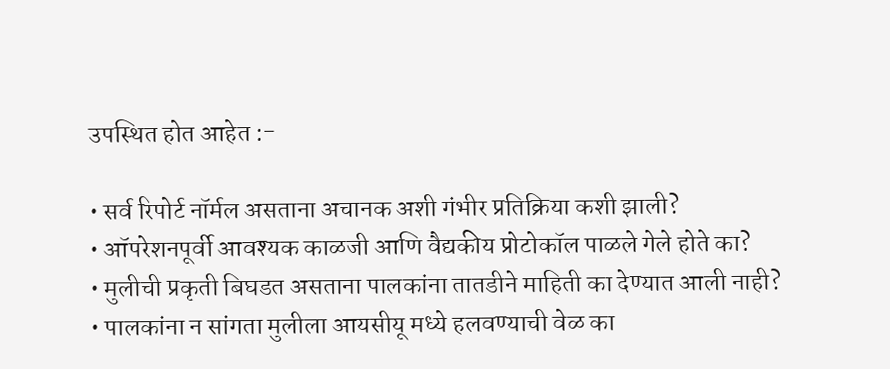उपस्थित होत आहेत :-

• सर्व रिपोर्ट नॉर्मल असताना अचानक अशी गंभीर प्रतिक्रिया कशी झाली?
• ऑपरेशनपूर्वी आवश्यक काळजी आणि वैद्यकीय प्रोटोकॉल पाळले गेले होते का?
• मुलीची प्रकृती बिघडत असताना पालकांना तातडीने माहिती का देण्यात आली नाही?
• पालकांना न सांगता मुलीला आयसीयू मध्ये हलवण्याची वेळ का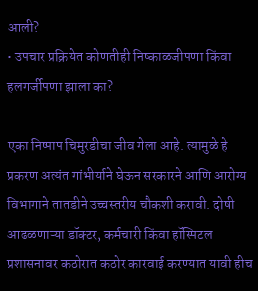आली?
• उपचार प्रक्रियेत कोणतीही निष्काळजीपणा किंवा हलगर्जीपणा झाला का?

एका निष्पाप चिमुरडीचा जीव गेला आहे. त्यामुळे हे प्रकरण अत्यंत गांभीर्याने घेऊन सरकारने आणि आरोग्य विभागाने तातडीने उच्चस्तरीय चौकशी करावी. दोषी आढळणाऱ्या डॉक्टर, कर्मचारी किंवा हॉस्पिटल प्रशासनावर कठोरात कठोर कारवाई करण्यात यावी हीच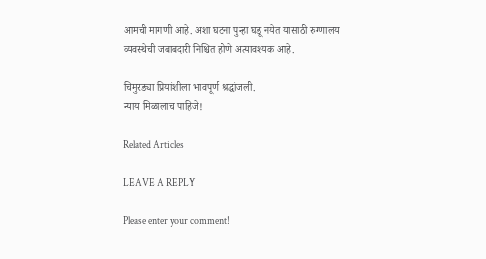आमची मागणी आहे. अशा घटना पुन्हा घडू नयेत यासाठी रुग्णालय व्यवस्थेची जबाबदारी निश्चित होणे अत्यावश्यक आहे.

चिमुरड्या प्रियांशीला भावपूर्ण श्रद्धांजली.
न्याय मिळालाच पाहिजे!

Related Articles

LEAVE A REPLY

Please enter your comment!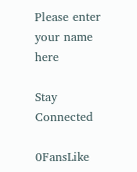Please enter your name here

Stay Connected

0FansLike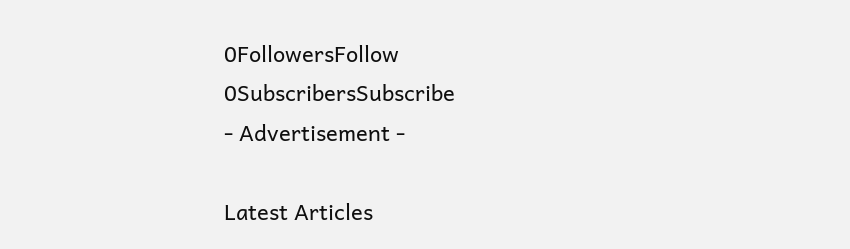0FollowersFollow
0SubscribersSubscribe
- Advertisement -

Latest Articles